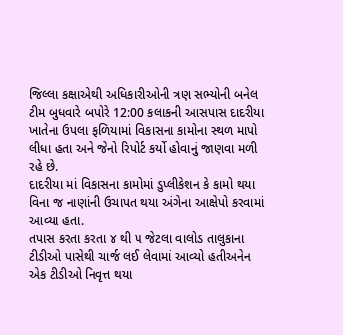જિલ્લા કક્ષાએથી અધિકારીઓની ત્રણ સભ્યોની બનેલ ટીમ બુધવારે બપોરે 12:00 કલાકની આસપાસ દાદરીયા ખાતેના ઉપલા ફળિયામાં વિકાસના કામોના સ્થળ માપો લીધા હતા અને જેનો રિપોર્ટ કર્યો હોવાનું જાણવા મળી રહે છે.
દાદરીયા માં વિકાસના કામોમાં ડુપ્લીકેશન કે કામો થયા વિના જ નાણાંની ઉચાપત થયા અંગેના આક્ષેપો કરવામાં આવ્યા હતા.
તપાસ કરતા કરતા ૪ થી ૫ જેટલા વાલોડ તાલુકાના ટીડીઓ પાસેથી ચાર્જ લઈ લેવામાં આવ્યો હતીઅનેન એક ટીડીઓ નિવૃત્ત થયા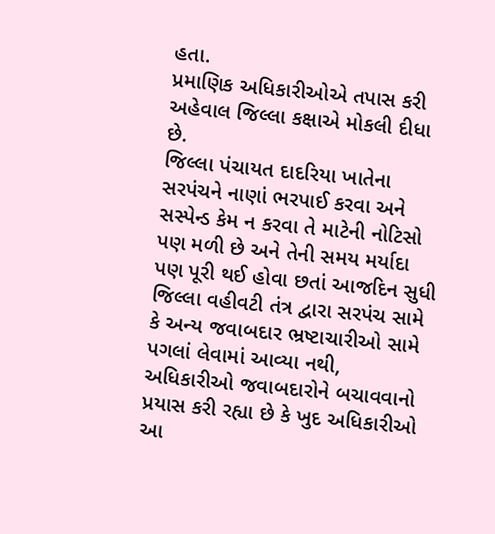હતા.
પ્રમાણિક અધિકારીઓએ તપાસ કરી અહેવાલ જિલ્લા કક્ષાએ મોકલી દીધા છે.
જિલ્લા પંચાયત દાદરિયા ખાતેના સરપંચને નાણાં ભરપાઈ કરવા અને સસ્પેન્ડ કેમ ન કરવા તે માટેની નોટિસો પણ મળી છે અને તેની સમય મર્યાદા પણ પૂરી થઈ હોવા છતાં આજદિન સુધી જિલ્લા વહીવટી તંત્ર દ્વારા સરપંચ સામે કે અન્ય જવાબદાર ભ્રષ્ટાચારીઓ સામે પગલાં લેવામાં આવ્યા નથી,
અધિકારીઓ જવાબદારોને બચાવવાનો પ્રયાસ કરી રહ્યા છે કે ખુદ અધિકારીઓ આ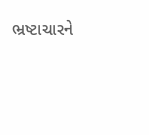ભ્રષ્ટાચારને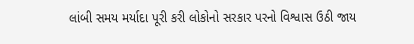લાંબી સમય મર્યાદા પૂરી કરી લોકોનો સરકાર પરનો વિશ્વાસ ઉઠી જાય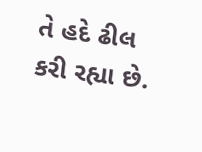તે હદે ઢીલ કરી રહ્યા છે.